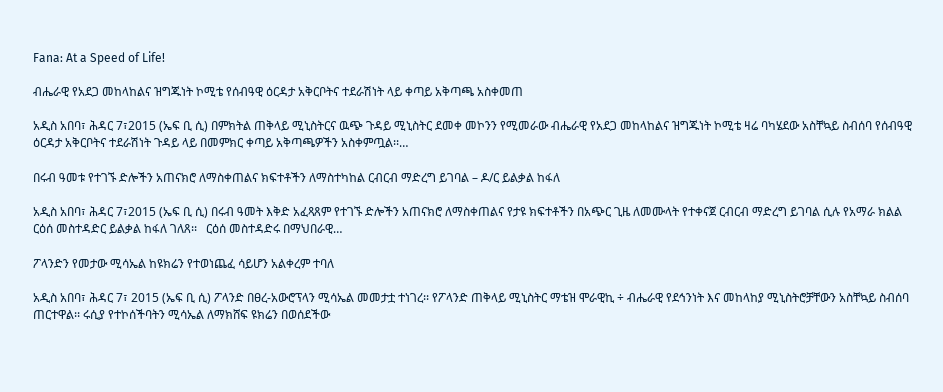Fana: At a Speed of Life!

ብሔራዊ የአደጋ መከላከልና ዝግጁነት ኮሚቴ የሰብዓዊ ዕርዳታ አቅርቦትና ተደራሽነት ላይ ቀጣይ አቅጣጫ አስቀመጠ

አዲስ አበባ፣ ሕዳር 7፣2015 (ኤፍ ቢ ሲ) በምክትል ጠቅላይ ሚኒስትርና ዉጭ ጉዳይ ሚኒስትር ደመቀ መኮንን የሚመራው ብሔራዊ የአደጋ መከላከልና ዝግጁነት ኮሚቴ ዛሬ ባካሄደው አስቸኳይ ስብሰባ የሰብዓዊ ዕርዳታ አቅርቦትና ተደራሽነት ጉዳይ ላይ በመምክር ቀጣይ አቅጣጫዎችን አስቀምጧል፡፡…

በሩብ ዓመቱ የተገኙ ድሎችን አጠናክሮ ለማስቀጠልና ክፍተቶችን ለማስተካከል ርብርብ ማድረግ ይገባል – ዶ/ር ይልቃል ከፋለ

አዲስ አበባ፣ ሕዳር 7፣2015 (ኤፍ ቢ ሲ) በሩብ ዓመት እቅድ አፈጻጸም የተገኙ ድሎችን አጠናክሮ ለማስቀጠልና የታዩ ክፍተቶችን በአጭር ጊዜ ለመሙላት የተቀናጀ ርብርብ ማድረግ ይገባል ሲሉ የአማራ ክልል ርዕሰ መስተዳድር ይልቃል ከፋለ ገለጸ፡፡   ርዕሰ መስተዳድሩ በማህበራዊ…

ፖላንድን የመታው ሚሳኤል ከዩክሬን የተወነጨፈ ሳይሆን አልቀረም ተባለ

አዲስ አበባ፣ ሕዳር 7፣ 2015 (ኤፍ ቢ ሲ) ፖላንድ በፀረ-አውሮፕላን ሚሳኤል መመታቷ ተነገረ፡፡ የፖላንድ ጠቅላይ ሚኒስትር ማቴዝ ሞራዊኪ ÷ ብሔራዊ የደኅንነት እና መከላከያ ሚኒስትሮቻቸውን አስቸኳይ ስብሰባ ጠርተዋል፡፡ ሩሲያ የተኮሰችባትን ሚሳኤል ለማክሸፍ ዩክሬን በወሰደችው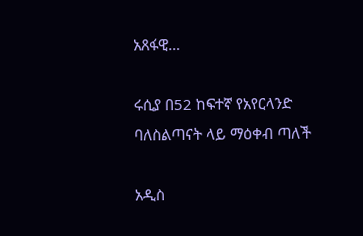አጸፋዊ…

ሩሲያ በ52 ከፍተኛ የአየርላንድ ባለስልጣናት ላይ ማዕቀብ ጣለች

አዲስ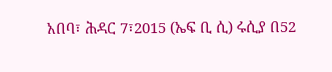አበባ፣ ሕዳር 7፣2015 (ኤፍ ቢ ሲ) ሩሲያ በ52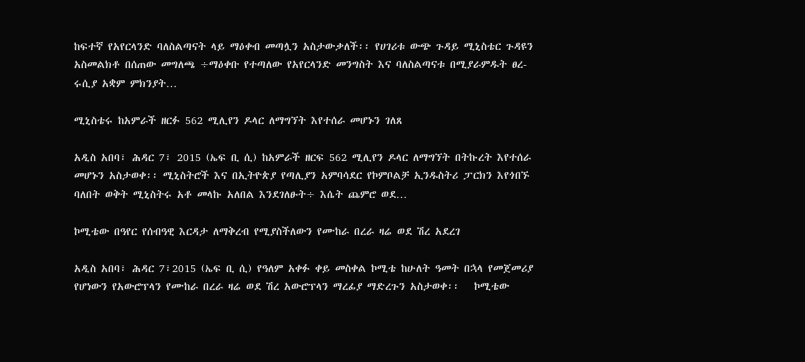ከፍተኛ የአየርላንድ ባለስልጣናት ላይ ማዕቀብ መጣሏን አስታውቃለች፡፡ የሀገሪቱ ውጭ ጉዳይ ሚኒስቴር ጉዳዩን አስመልክቶ በሰጠው መግለጫ ÷ማዕቀቡ የተጣለው የአየርላንድ መንግስት እና ባለስልጣናቱ በሚያራምዱት ፀረ-ሩሲያ አቋም ምክንያት…

ሚኒስቴሩ ከአምራች ዘርፉ 562 ሚሊየን ዶላር ለማግኘት እየተሰራ መሆኑን ገለጸ

አዲስ አበባ፣ ሕዳር 7፣ 2015 (ኤፍ ቢ ሲ) ከአምራች ዘርፍ 562 ሚሊየን ዶላር ለማግኘት በትኩረት እየተሰራ መሆኑን አስታወቀ፡፡ ሚኒስትሮች እና በኢትዮጵያ የጣሊያን አምባሳደር የኮምቦልቻ ኢንዱስትሪ ፓርክን እየጎበኙ ባለበት ወቅት ሚኒስትሩ አቶ መላኩ አለበል እንደገለፁት÷ እሴት ጨምሮ ወደ…

ኮሚቴው በዓየር የሰብዓዊ እርዳታ ለማቅረብ የሚያስችለውን የሙከራ በረራ ዛሬ ወደ ሽረ አደረገ

አዲስ አበባ፣ ሕዳር 7፣2015 (ኤፍ ቢ ሲ) የዓለም አቀፉ ቀይ መስቀል ኮሚቴ ከሁለት ዓመት በኋላ የመጀመሪያ የሆነውን የአውሮፕላን የሙከራ በረራ ዛሬ ወደ ሽረ አውሮፕላን ማረፊያ ማድረጉን አስታወቀ፡፡   ኮሚቴው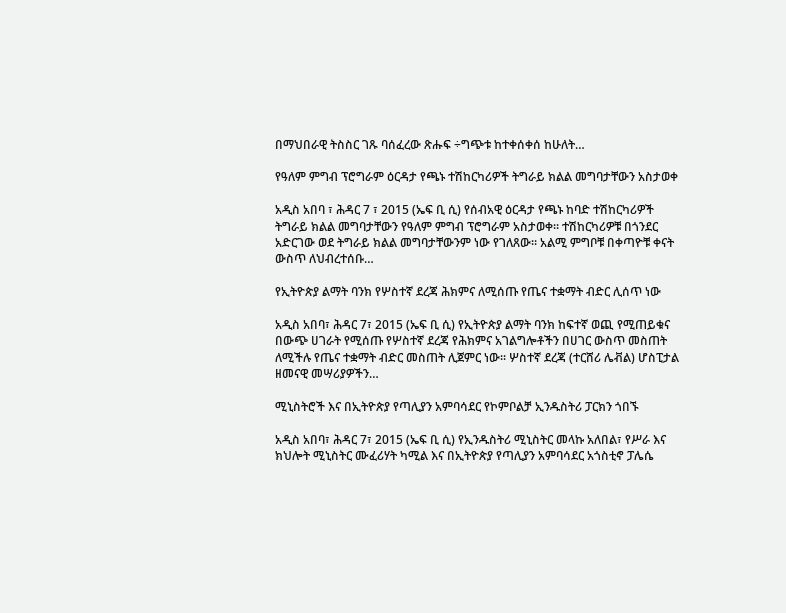በማህበራዊ ትስስር ገጹ ባሰፈረው ጽሑፍ ÷ግጭቱ ከተቀሰቀሰ ከሁለት…

የዓለም ምግብ ፕሮግራም ዕርዳታ የጫኑ ተሽከርካሪዎች ትግራይ ክልል መግባታቸውን አስታወቀ

አዲስ አበባ ፣ ሕዳር 7 ፣ 2015 (ኤፍ ቢ ሲ) የሰብአዊ ዕርዳታ የጫኑ ከባድ ተሽከርካሪዎች ትግራይ ክልል መግባታቸውን የዓለም ምግብ ፕሮግራም አስታወቀ። ተሽከርካሪዎቹ በጎንደር አድርገው ወደ ትግራይ ክልል መግባታቸውንም ነው የገለጸው። አልሚ ምግቦቹ በቀጣዮቹ ቀናት ውስጥ ለህብረተሰቡ…

የኢትዮጵያ ልማት ባንክ የሦስተኛ ደረጃ ሕክምና ለሚሰጡ የጤና ተቋማት ብድር ሊሰጥ ነው

አዲስ አበባ፣ ሕዳር 7፣ 2015 (ኤፍ ቢ ሲ) የኢትዮጵያ ልማት ባንክ ከፍተኛ ወጪ የሚጠይቁና በውጭ ሀገራት የሚሰጡ የሦስተኛ ደረጃ የሕክምና አገልግሎቶችን በሀገር ውስጥ መስጠት ለሚችሉ የጤና ተቋማት ብድር መስጠት ሊጀምር ነው፡፡ ሦስተኛ ደረጃ (ተርሸሪ ሌቭል) ሆስፒታል ዘመናዊ መሣሪያዎችን…

ሚኒስትሮች እና በኢትዮጵያ የጣሊያን አምባሳደር የኮምቦልቻ ኢንዱስትሪ ፓርክን ጎበኙ

አዲስ አበባ፣ ሕዳር 7፣ 2015 (ኤፍ ቢ ሲ) የኢንዱስትሪ ሚኒስትር መላኩ አለበል፣ የሥራ እና ክህሎት ሚኒስትር ሙፈሪሃት ካሚል እና በኢትዮጵያ የጣሊያን አምባሳደር አጎስቲኖ ፓሌሴ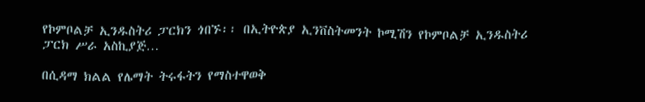የኮምቦልቻ ኢንዱስትሪ ፓርክን ጎበኙ፡፡ በኢትዮጵያ ኢንቨስትመንት ኮሚሽን የኮምቦልቻ ኢንዱስትሪ ፓርክ ሥራ አስኪያጅ…

በሲዳማ ክልል የሌማት ትሩፋትን የማስተዋወቅ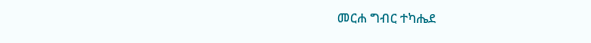መርሐ ግብር ተካሔደ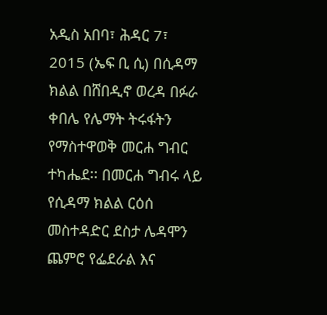አዲስ አበባ፣ ሕዳር 7፣ 2015 (ኤፍ ቢ ሲ) በሲዳማ ክልል በሸበዲኖ ወረዳ በፉራ ቀበሌ የሌማት ትሩፋትን የማስተዋወቅ መርሐ ግብር ተካሔደ፡፡ በመርሐ ግብሩ ላይ የሲዳማ ክልል ርዕሰ መስተዳድር ደስታ ሌዳሞን ጨምሮ የፌደራል እና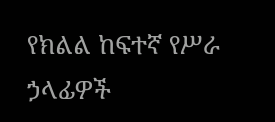የክልል ከፍተኛ የሥራ ኃላፊዎች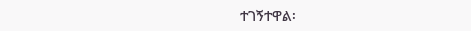ተገኝተዋል፡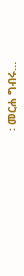፡ መርሐ ግብሩ…